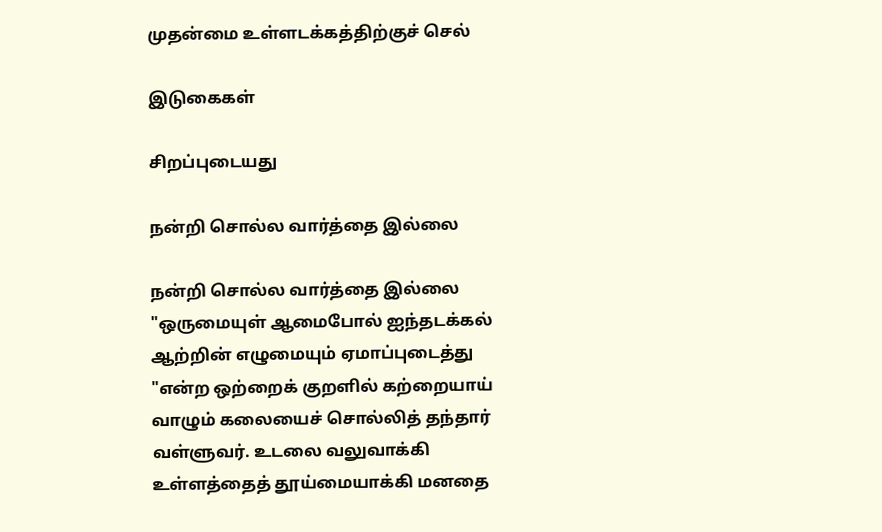முதன்மை உள்ளடக்கத்திற்குச் செல்

இடுகைகள்

சிறப்புடையது

நன்றி சொல்ல வார்த்தை இல்லை

நன்றி சொல்ல வார்த்தை இல்லை "ஒருமையுள் ஆமைபோல் ஐந்தடக்கல் ஆற்றின் எழுமையும் ஏமாப்புடைத்து "என்ற ஒற்றைக் குறளில் கற்றையாய்  வாழும் கலையைச் சொல்லித் தந்தார் வள்ளுவர். உடலை வலுவாக்கி உள்ளத்தைத் தூய்மையாக்கி மனதை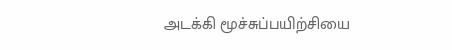அடக்கி மூச்சுப்பயிற்சியை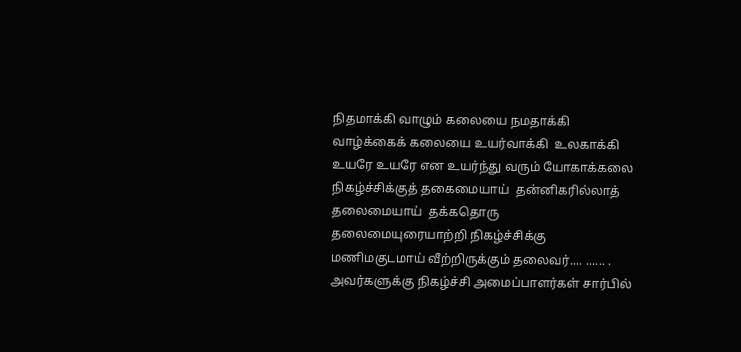நிதமாக்கி வாழும் கலையை நமதாக்கி வாழ்க்கைக் கலையை உயர்வாக்கி  உலகாக்கி உயரே உயரே என உயர்ந்து வரும் யோகாக்கலை நிகழ்ச்சிக்குத் தகைமையாய்  தன்னிகரில்லாத் தலைமையாய்  தக்கதொரு தலைமையுரையாற்றி நிகழ்ச்சிக்கு மணிமகுடமாய் வீற்றிருக்கும் தலைவர்.... ...... . அவர்களுக்கு நிகழ்ச்சி அமைப்பாளர்கள் சார்பில்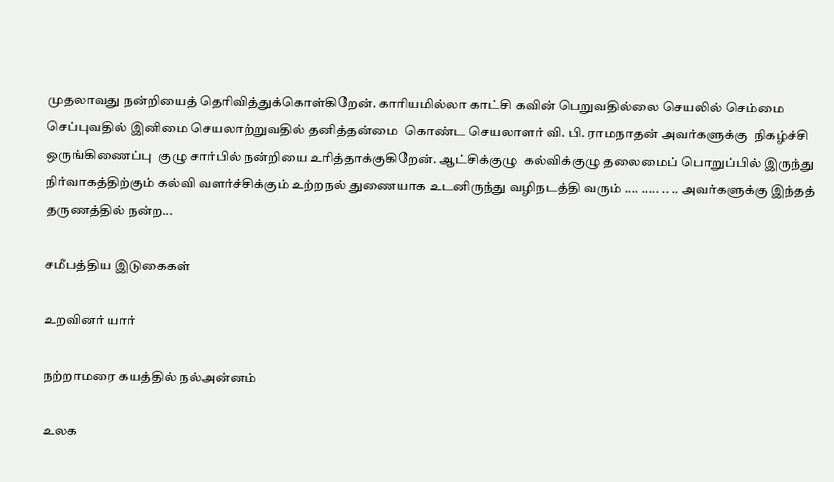முதலாவது நன்றியைத் தெரிவித்துக்கொள்கிறேன். காரியமில்லா காட்சி கவின் பெறுவதில்லை செயலில் செம்மை செப்புவதில் இனிமை செயலாற்றுவதில் தனித்தன்மை  கொண்ட செயலாளர் வி. பி. ராமநாதன் அவர்களுக்கு  நிகழ்ச்சி ஒருங்கிணைப்பு  குழு சார்பில் நன்றியை உரித்தாக்குகிறேன். ஆட்சிக்குழு  கல்விக்குழு தலைமைப் பொறுப்பில் இருந்து நிர்வாகத்திற்கும் கல்வி வளர்ச்சிக்கும் உற்றநல் துணையாக உடனிருந்து வழிநடத்தி வரும் .... ..... .. .. அவர்களுக்கு இந்தத் தருணத்தில் நன்ற...

சமீபத்திய இடுகைகள்

உறவினர் யார்

நற்றாமரை கயத்தில் நல்அன்னம்

உலக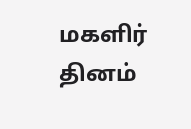மகளிர் தினம்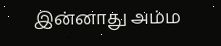இன்னாது அம்ம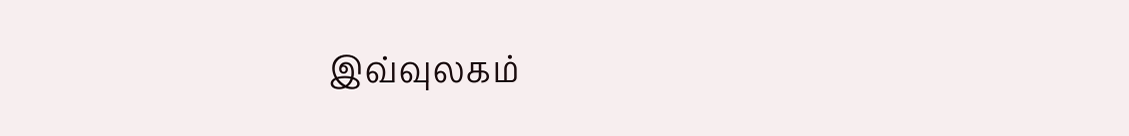இவ்வுலகம்